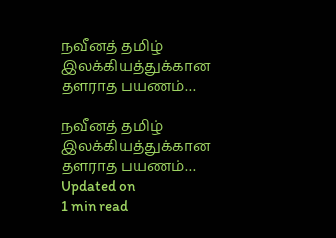நவீனத் தமிழ் இலக்கியத்துக்கான தளராத பயணம்…

நவீனத் தமிழ் இலக்கியத்துக்கான தளராத பயணம்…
Updated on
1 min read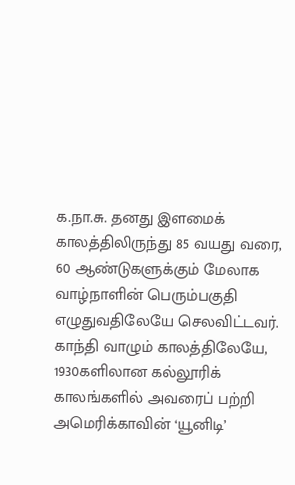க.நா.சு. தனது இளமைக் காலத்திலிருந்து 85 வயது வரை, 60 ஆண்டுகளுக்கும் மேலாக வாழ்நாளின் பெரும்பகுதி எழுதுவதிலேயே செலவிட்டவர். காந்தி வாழும் காலத்திலேயே, 1930களிலான கல்லூரிக் காலங்களில் அவரைப் பற்றி அமெரிக்காவின் ‘யூனிடி’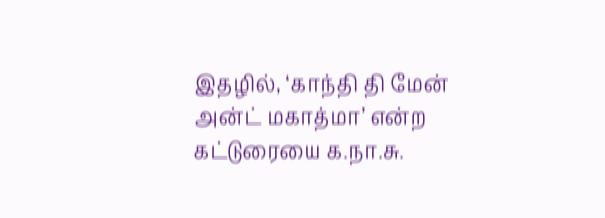இதழில், ‘காந்தி தி மேன் அன்ட் மகாத்மா’ என்ற கட்டுரையை க.நா.சு.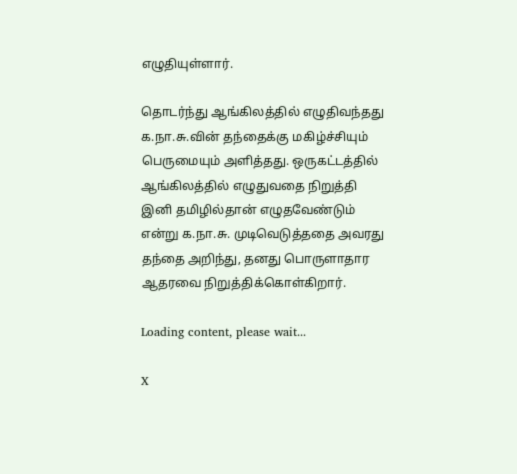எழுதியுள்ளார்.

தொடர்ந்து ஆங்கிலத்தில் எழுதிவந்தது க.நா.சு.வின் தந்தைக்கு மகிழ்ச்சியும் பெருமையும் அளித்தது. ஒருகட்டத்தில் ஆங்கிலத்தில் எழுதுவதை நிறுத்தி இனி தமிழில்தான் எழுதவேண்டும் என்று க.நா.சு. முடிவெடுத்ததை அவரது தந்தை அறிந்து, தனது பொருளாதார ஆதரவை நிறுத்திக்கொள்கிறார்.

Loading content, please wait...

X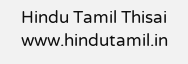Hindu Tamil Thisai
www.hindutamil.in